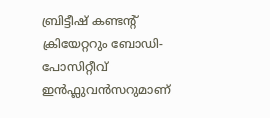ബ്രിട്ടീഷ് കണ്ടന്റ് ക്രിയേറ്ററും ബോഡി-പോസിറ്റീവ് ഇൻഫ്ലുവൻസറുമാണ്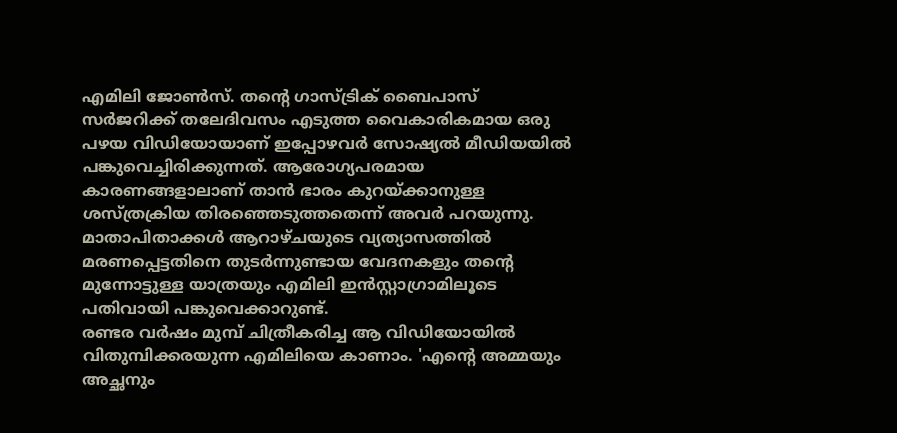എമിലി ജോൺസ്. തന്റെ ഗാസ്ട്രിക് ബൈപാസ് സർജറിക്ക് തലേദിവസം എടുത്ത വൈകാരികമായ ഒരു പഴയ വിഡിയോയാണ് ഇപ്പോഴവർ സോഷ്യൽ മീഡിയയിൽ പങ്കുവെച്ചിരിക്കുന്നത്. ആരോഗ്യപരമായ കാരണങ്ങളാലാണ് താൻ ഭാരം കുറയ്ക്കാനുള്ള ശസ്ത്രക്രിയ തിരഞ്ഞെടുത്തതെന്ന് അവർ പറയുന്നു. മാതാപിതാക്കൾ ആറാഴ്ചയുടെ വ്യത്യാസത്തിൽ മരണപ്പെട്ടതിനെ തുടർന്നുണ്ടായ വേദനകളും തന്റെ മുന്നോട്ടുള്ള യാത്രയും എമിലി ഇൻസ്റ്റാഗ്രാമിലൂടെ പതിവായി പങ്കുവെക്കാറുണ്ട്.
രണ്ടര വർഷം മുമ്പ് ചിത്രീകരിച്ച ആ വിഡിയോയിൽ വിതുമ്പിക്കരയുന്ന എമിലിയെ കാണാം. 'എന്റെ അമ്മയും അച്ഛനും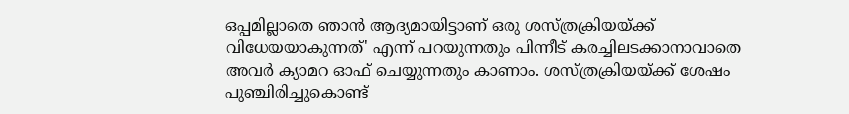ഒപ്പമില്ലാതെ ഞാൻ ആദ്യമായിട്ടാണ് ഒരു ശസ്ത്രക്രിയയ്ക്ക് വിധേയയാകുന്നത്' എന്ന് പറയുന്നതും പിന്നീട് കരച്ചിലടക്കാനാവാതെ അവർ ക്യാമറ ഓഫ് ചെയ്യുന്നതും കാണാം. ശസ്ത്രക്രിയയ്ക്ക് ശേഷം പുഞ്ചിരിച്ചുകൊണ്ട്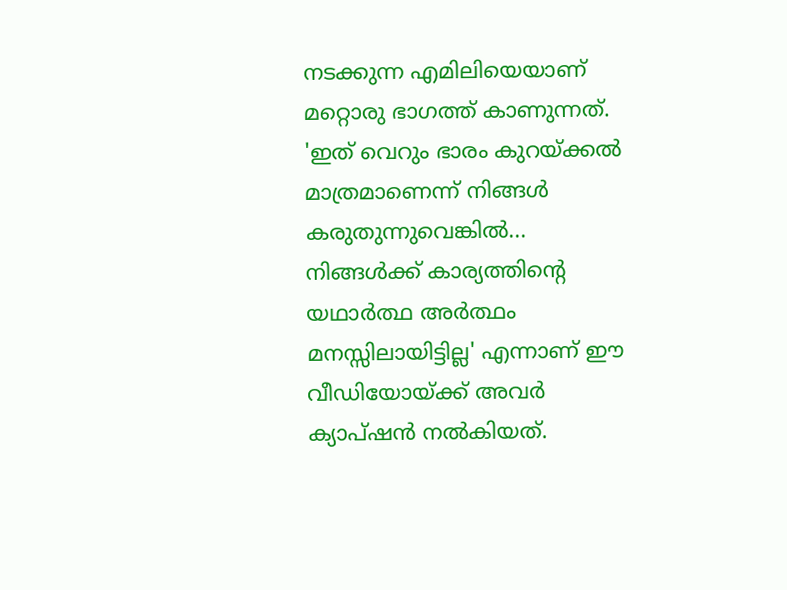നടക്കുന്ന എമിലിയെയാണ് മറ്റൊരു ഭാഗത്ത് കാണുന്നത്.
'ഇത് വെറും ഭാരം കുറയ്ക്കൽ മാത്രമാണെന്ന് നിങ്ങൾ കരുതുന്നുവെങ്കിൽ... നിങ്ങൾക്ക് കാര്യത്തിന്റെ യഥാർത്ഥ അർത്ഥം മനസ്സിലായിട്ടില്ല' എന്നാണ് ഈ വീഡിയോയ്ക്ക് അവർ ക്യാപ്ഷൻ നൽകിയത്.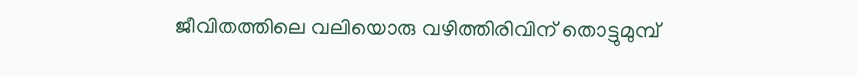ജീവിതത്തിലെ വലിയൊരു വഴിത്തിരിവിന് തൊട്ടുമുമ്പ്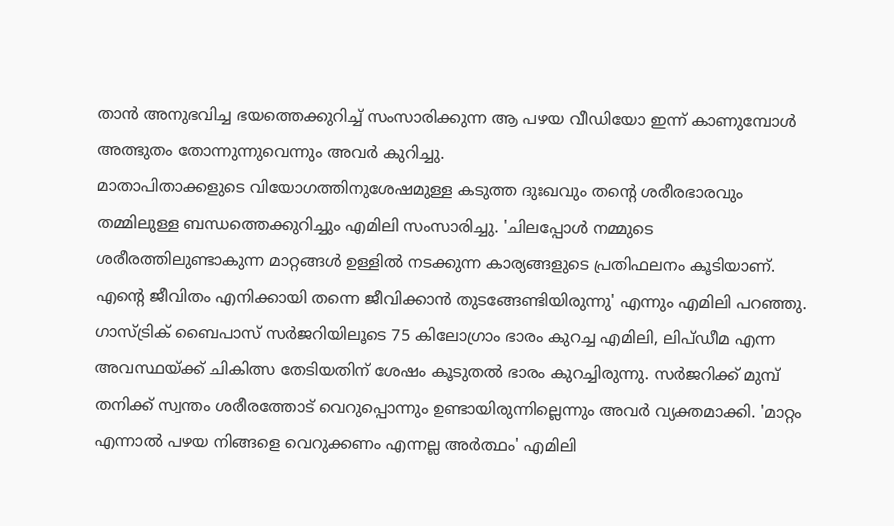താൻ അനുഭവിച്ച ഭയത്തെക്കുറിച്ച് സംസാരിക്കുന്ന ആ പഴയ വീഡിയോ ഇന്ന് കാണുമ്പോൾ അത്ഭുതം തോന്നുന്നുവെന്നും അവർ കുറിച്ചു.
മാതാപിതാക്കളുടെ വിയോഗത്തിനുശേഷമുള്ള കടുത്ത ദുഃഖവും തന്റെ ശരീരഭാരവും തമ്മിലുള്ള ബന്ധത്തെക്കുറിച്ചും എമിലി സംസാരിച്ചു. 'ചിലപ്പോൾ നമ്മുടെ ശരീരത്തിലുണ്ടാകുന്ന മാറ്റങ്ങൾ ഉള്ളിൽ നടക്കുന്ന കാര്യങ്ങളുടെ പ്രതിഫലനം കൂടിയാണ്. എന്റെ ജീവിതം എനിക്കായി തന്നെ ജീവിക്കാൻ തുടങ്ങേണ്ടിയിരുന്നു' എന്നും എമിലി പറഞ്ഞു.
ഗാസ്ട്രിക് ബൈപാസ് സർജറിയിലൂടെ 75 കിലോഗ്രാം ഭാരം കുറച്ച എമിലി, ലിപ്ഡീമ എന്ന അവസ്ഥയ്ക്ക് ചികിത്സ തേടിയതിന് ശേഷം കൂടുതൽ ഭാരം കുറച്ചിരുന്നു. സർജറിക്ക് മുമ്പ് തനിക്ക് സ്വന്തം ശരീരത്തോട് വെറുപ്പൊന്നും ഉണ്ടായിരുന്നില്ലെന്നും അവർ വ്യക്തമാക്കി. 'മാറ്റം എന്നാൽ പഴയ നിങ്ങളെ വെറുക്കണം എന്നല്ല അർത്ഥം' എമിലി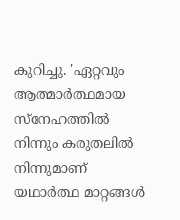കുറിച്ചു. 'ഏറ്റവും ആത്മാർത്ഥമായ സ്നേഹത്തിൽ നിന്നും കരുതലിൽ നിന്നുമാണ് യഥാർത്ഥ മാറ്റങ്ങൾ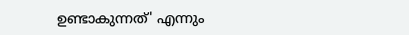ഉണ്ടാകുന്നത്' എന്നും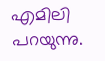എമിലി പറയുന്നു.